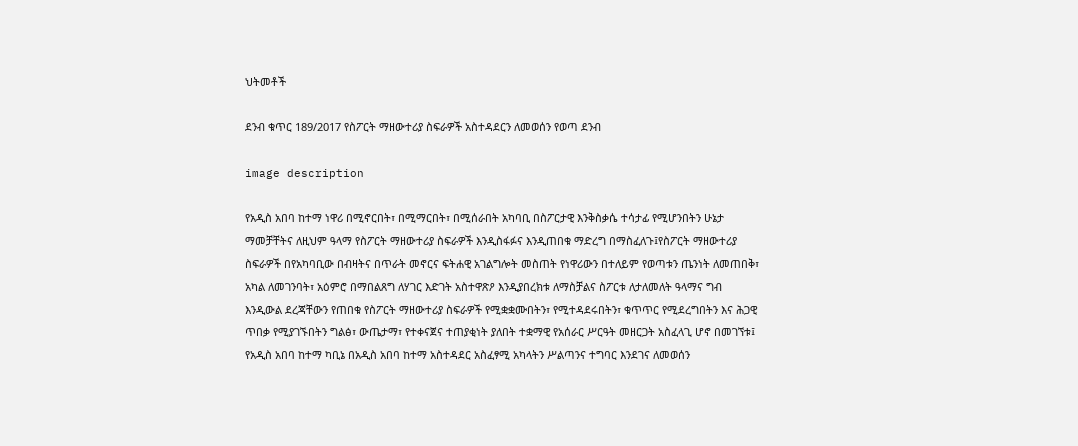ህትመቶች

ደንብ ቁጥር 189/2017 የስፖርት ማዘውተሪያ ስፍራዎች አስተዳደርን ለመወሰን የወጣ ደንብ

image description

የአዲስ አበባ ከተማ ነዋሪ በሚኖርበት፣ በሚማርበት፣ በሚሰራበት አካባቢ በስፖርታዊ እንቅስቃሴ ተሳታፊ የሚሆንበትን ሁኔታ ማመቻቸትና ለዚህም ዓላማ የስፖርት ማዘውተሪያ ስፍራዎች እንዲስፋፉና እንዲጠበቁ ማድረግ በማስፈለጉ፤የስፖርት ማዘውተሪያ ስፍራዎች በየአካባቢው በብዛትና በጥራት መኖርና ፍትሐዊ አገልግሎት መስጠት የነዋሪውን በተለይም የወጣቱን ጤንነት ለመጠበቅ፣ አካል ለመገንባት፣ አዕምሮ በማበልጸግ ለሃገር እድገት አስተዋጽዖ እንዲያበረክቱ ለማስቻልና ስፖርቱ ለታለመለት ዓላማና ግብ እንዲውል ደረጃቸውን የጠበቁ የስፖርት ማዘውተሪያ ስፍራዎች የሚቋቋሙበትን፣ የሚተዳደሩበትን፣ ቁጥጥር የሚደረግበትን እና ሕጋዊ ጥበቃ የሚያገኙበትን ግልፅ፣ ውጤታማ፣ የተቀናጀና ተጠያቂነት ያለበት ተቋማዊ የአሰራር ሥርዓት መዘርጋት አስፈላጊ ሆኖ በመገኘቱ፤ የአዲስ አበባ ከተማ ካቢኔ በአዲስ አበባ ከተማ አስተዳደር አስፈፃሚ አካላትን ሥልጣንና ተግባር እንደገና ለመወሰን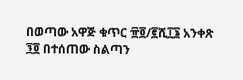በወጣው አዋጅ ቁጥር ፹፬/፪ሺ፲፮ አንቀጽ ፺፬ በተሰጠው ስልጣን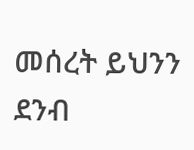መሰረት ይህንን ደንብ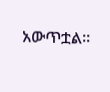አውጥቷል፡፡